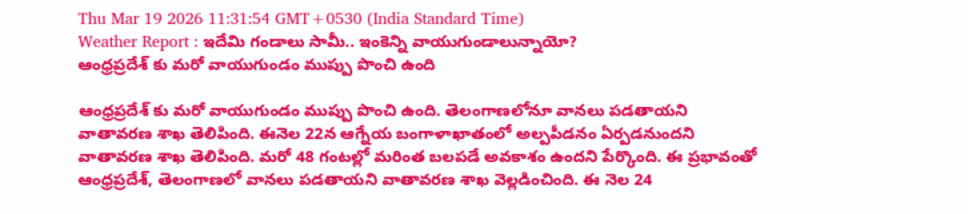Thu Mar 19 2026 11:31:54 GMT+0530 (India Standard Time)
Weather Report : ఇదేమి గండాలు సామీ.. ఇంకెన్ని వాయుగుండాలున్నాయో?
ఆంధ్రప్రదేశ్ కు మరో వాయుగుండం ముప్పు పొంచి ఉంది

ఆంధ్రప్రదేశ్ కు మరో వాయుగుండం ముప్పు పొంచి ఉంది. తెలంగాణలోనూ వానలు పడతాయని వాతావరణ శాఖ తెలిపింది. ఈనెల 22న ఆగ్నేయ బంగాళాఖాతంలో అల్పపీడనం ఏర్పడనుందని వాతావరణ శాఖ తెలిపింది. మరో 48 గంటల్లో మరింత బలపడే అవకాశం ఉందని పేర్కొంది. ఈ ప్రభావంతో ఆంధ్రప్రదేశ్, తెలంగాణలో వానలు పడతాయని వాతావరణ శాఖ వెల్లడించింది. ఈ నెల 24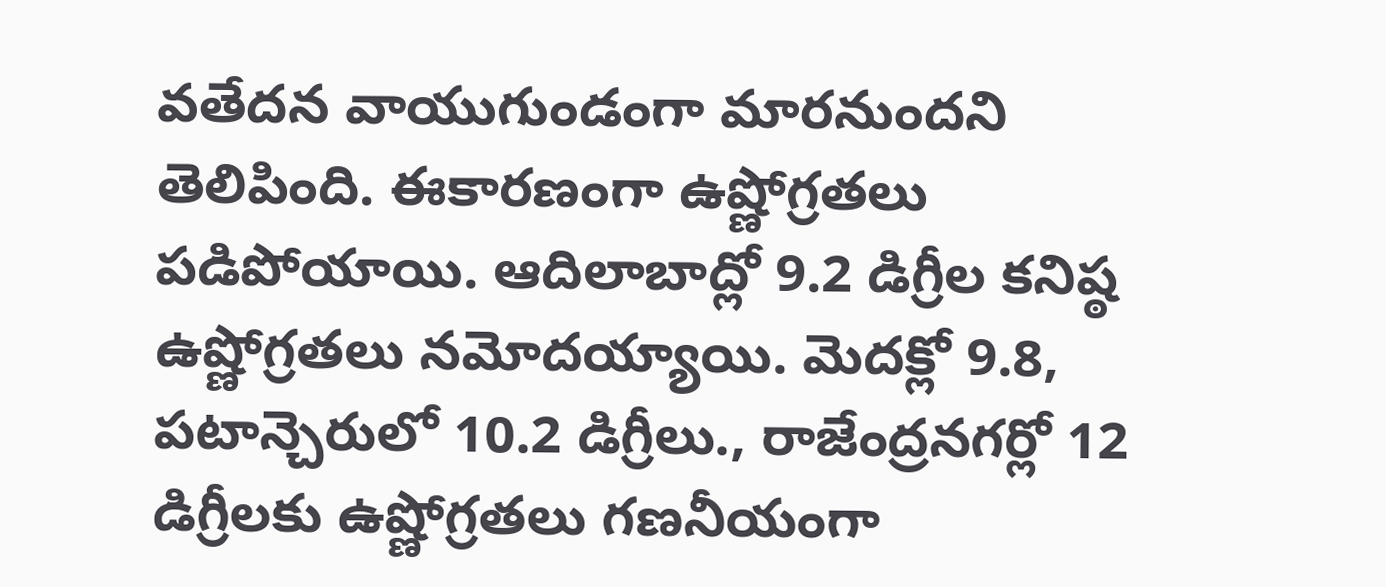వతేదన వాయుగుండంగా మారనుందని తెలిపింది. ఈకారణంగా ఉష్ణోగ్రతలు పడిపోయాయి. ఆదిలాబాద్లో 9.2 డిగ్రీల కనిష్ఠ ఉష్ణోగ్రతలు నమోదయ్యాయి. మెదక్లో 9.8, పటాన్చెరులో 10.2 డిగ్రీలు., రాజేంద్రనగర్లో 12 డిగ్రీలకు ఉష్ణోగ్రతలు గణనీయంగా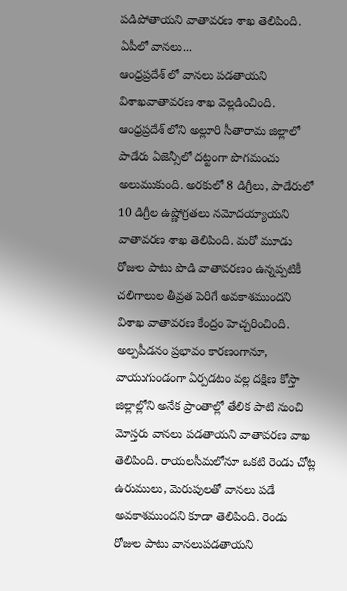పడిపోతాయని వాతావరణ శాఖ తెలిపింది.
ఏపీలో వానలు...
ఆంధ్రప్రదేశ్ లో వానలు పడతాయని విశాఖవాతావరణ శాఖ వెల్లడించింది. ఆంధ్రప్రదేశ్ లోని అల్లూరి సీతారామ జిల్లాలో పాడేరు ఏజెన్సీలో దట్టంగా పొగమంచు అలుముకుంది. అరకులో 8 డిగ్రీలు, పాడేరులో 10 డిగ్రీల ఉష్ణోగ్రతలు నమోదయ్యాయని వాతావరణ శాఖ తెలిపింది. మరో మూడు రోజుల పాటు పొడి వాతావరణం ఉన్నప్పటికీ చలిగాలుల తీవ్రత పెరిగే అవకాశముందని విశాఖ వాతావరణ కేంద్రం హెచ్చరించింది. అల్పపీడనం ప్రభావం కారణంగానూ, వాయుగుండంగా ఏర్పడటం వల్ల దక్షిణ కోస్తా జిల్లాల్లోని అనేక ప్రాంతాల్లో తేలిక పాటి నుంచి మోస్తరు వానలు పడతాయని వాతావరణ వాఖ తెలిపింది. రాయలసీమలోనూ ఒకటి రెండు చోట్ల ఉరుములు, మెరుపులతో వానలు పడే అవకాశముందని కూడా తెలిపింది. రెండు రోజుల పాటు వానలుపడతాయని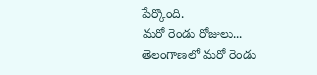పేర్కొంది.
మరో రెండు రోజులు...
తెలంగాణలో మరో రెండు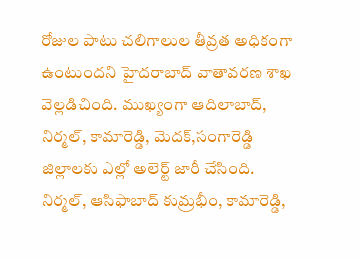రోజుల పాటు చలిగాలుల తీవ్రత అధికంగా ఉంటుందని హైదరాబాద్ వాతావరణ శాఖ వెల్లడిచింది. ముఖ్యంగా ఆదిలాబాద్, నిర్మల్, కామారెడ్డి, మెదక్,సంగారెడ్డి జిల్లాలకు ఎల్లో అలెర్ట్ జారీ చేసింది. నిర్మల్, ఆసిఫాబాద్ కుమ్రభీం, కామారెడ్డి,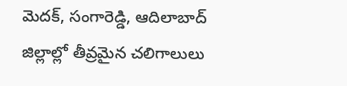మెదక్, సంగారెడ్డి, ఆదిలాబాద్ జిల్లాల్లో తీవ్రమైన చలిగాలులు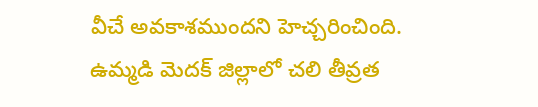వీచే అవకాశముందని హెచ్చరించింది. ఉమ్మడి మెదక్ జిల్లాలో చలి తీవ్రత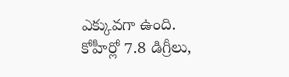ఎక్కువగా ఉంది. కోహీర్లో 7.8 డిగ్రీలు,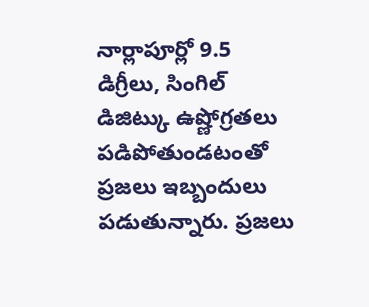నార్లాపూర్లో 9.5 డిగ్రీలు, సింగిల్ డిజిట్కు ఉష్ణోగ్రతలు పడిపోతుండటంతో ప్రజలు ఇబ్బందులు పడుతున్నారు. ప్రజలు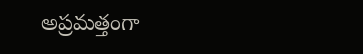అప్రమత్తంగా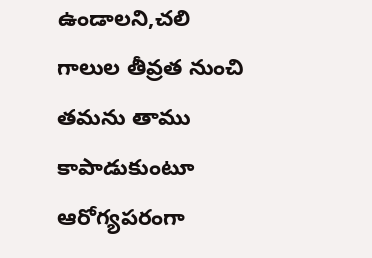ఉండాలని,చలి గాలుల తీవ్రత నుంచి తమను తాము కాపాడుకుంటూ ఆరోగ్యపరంగా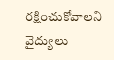రక్షించుకోవాలని వైద్యులు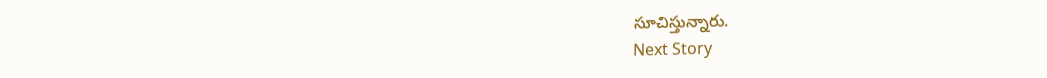సూచిస్తున్నారు.
Next Story